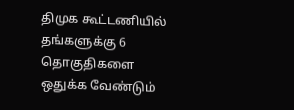திமுக கூட்டணியில் தங்களுக்கு 6 தொகுதிகளை ஒதுக்க வேண்டும்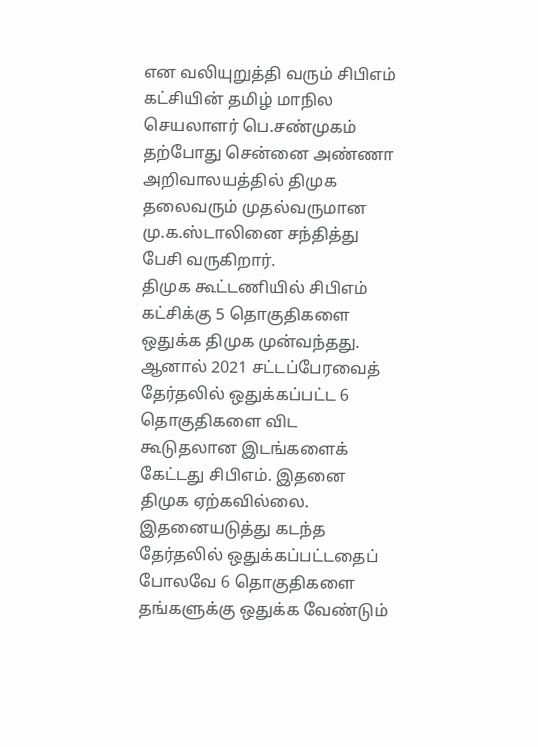என வலியுறுத்தி வரும் சிபிஎம் கட்சியின் தமிழ் மாநில செயலாளர் பெ.சண்முகம் தற்போது சென்னை அண்ணா அறிவாலயத்தில் திமுக தலைவரும் முதல்வருமான மு.க.ஸ்டாலினை சந்தித்து பேசி வருகிறார்.
திமுக கூட்டணியில் சிபிஎம் கட்சிக்கு 5 தொகுதிகளை ஒதுக்க திமுக முன்வந்தது. ஆனால் 2021 சட்டப்பேரவைத் தேர்தலில் ஒதுக்கப்பட்ட 6 தொகுதிகளை விட கூடுதலான இடங்களைக் கேட்டது சிபிஎம். இதனை திமுக ஏற்கவில்லை.
இதனையடுத்து கடந்த தேர்தலில் ஒதுக்கப்பட்டதைப் போலவே 6 தொகுதிகளை தங்களுக்கு ஒதுக்க வேண்டும்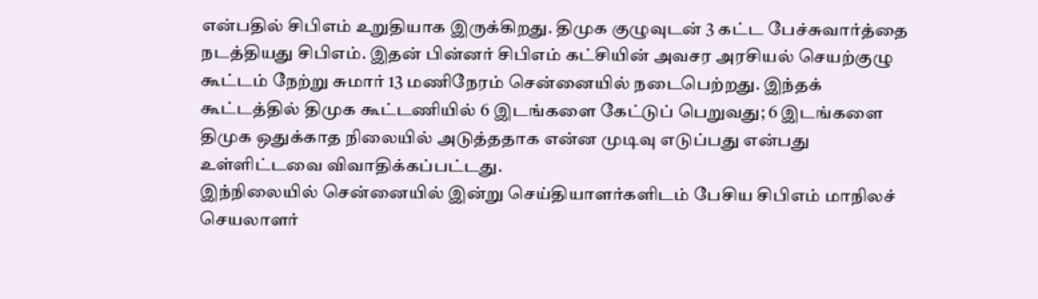என்பதில் சிபிஎம் உறுதியாக இருக்கிறது. திமுக குழுவுடன் 3 கட்ட பேச்சுவார்த்தை நடத்தியது சிபிஎம். இதன் பின்னர் சிபிஎம் கட்சியின் அவசர அரசியல் செயற்குழு கூட்டம் நேற்று சுமார் 13 மணிநேரம் சென்னையில் நடைபெற்றது. இந்தக் கூட்டத்தில் திமுக கூட்டணியில் 6 இடங்களை கேட்டுப் பெறுவது; 6 இடங்களை திமுக ஒதுக்காத நிலையில் அடுத்ததாக என்ன முடிவு எடுப்பது என்பது உள்ளிட்டவை விவாதிக்கப்பட்டது.
இந்நிலையில் சென்னையில் இன்று செய்தியாளர்களிடம் பேசிய சிபிஎம் மாநிலச் செயலாளர்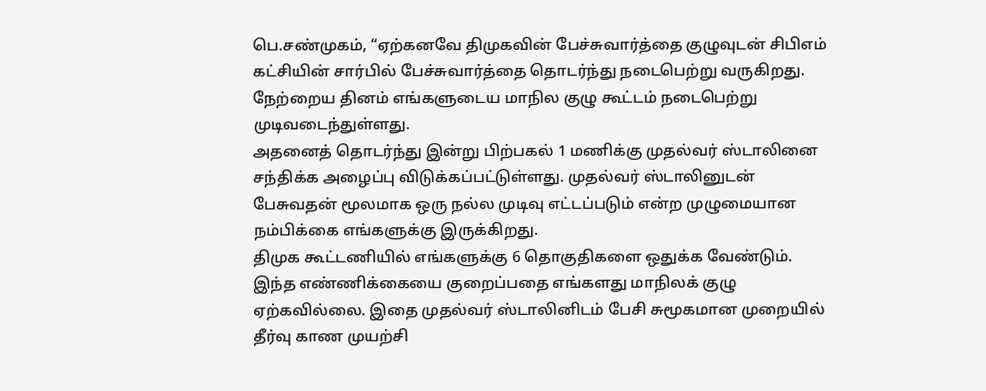பெ.சண்முகம், “ஏற்கனவே திமுகவின் பேச்சுவார்த்தை குழுவுடன் சிபிஎம் கட்சியின் சார்பில் பேச்சுவார்த்தை தொடர்ந்து நடைபெற்று வருகிறது. நேற்றைய தினம் எங்களுடைய மாநில குழு கூட்டம் நடைபெற்று முடிவடைந்துள்ளது.
அதனைத் தொடர்ந்து இன்று பிற்பகல் 1 மணிக்கு முதல்வர் ஸ்டாலினை சந்திக்க அழைப்பு விடுக்கப்பட்டுள்ளது. முதல்வர் ஸ்டாலினுடன் பேசுவதன் மூலமாக ஒரு நல்ல முடிவு எட்டப்படும் என்ற முழுமையான நம்பிக்கை எங்களுக்கு இருக்கிறது.
திமுக கூட்டணியில் எங்களுக்கு 6 தொகுதிகளை ஒதுக்க வேண்டும். இந்த எண்ணிக்கையை குறைப்பதை எங்களது மாநிலக் குழு ஏற்கவில்லை. இதை முதல்வர் ஸ்டாலினிடம் பேசி சுமூகமான முறையில் தீர்வு காண முயற்சி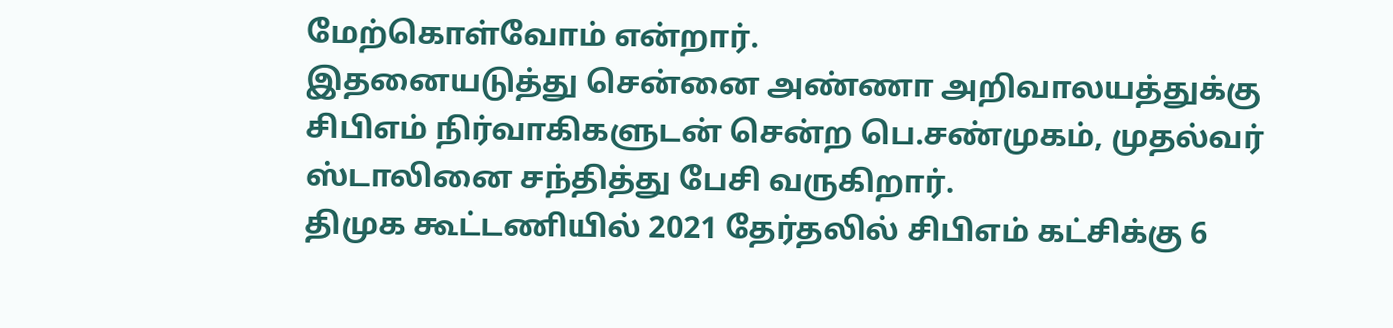மேற்கொள்வோம் என்றார்.
இதனையடுத்து சென்னை அண்ணா அறிவாலயத்துக்கு சிபிஎம் நிர்வாகிகளுடன் சென்ற பெ.சண்முகம், முதல்வர் ஸ்டாலினை சந்தித்து பேசி வருகிறார்.
திமுக கூட்டணியில் 2021 தேர்தலில் சிபிஎம் கட்சிக்கு 6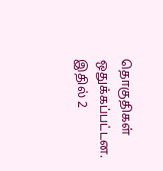தொகுதிகள் ஒதுக்கப்பட்டன. இதில் 2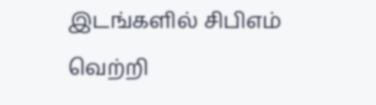இடங்களில் சிபிஎம் வெற்றி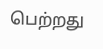பெற்றது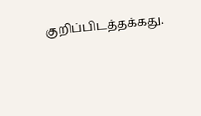குறிப்பிடத்தக்கது.